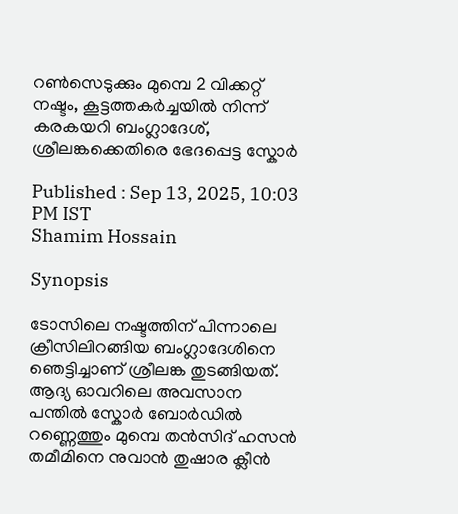റണ്‍സെടുക്കും മുമ്പെ 2 വിക്കറ്റ് നഷ്ടം, കൂട്ടത്തകര്‍ച്ചയില്‍ നിന്ന് കരകയറി ബംഗ്ലാദേശ്, ശ്രീലങ്കക്കെതിരെ ഭേദപ്പെട്ട സ്കോർ

Published : Sep 13, 2025, 10:03 PM IST
Shamim Hossain

Synopsis

ടോസിലെ നഷ്ടത്തിന് പിന്നാലെ ക്രീസിലിറങ്ങിയ ബംഗ്ലാദേശിനെ ഞെട്ടിച്ചാണ് ശ്രീലങ്ക തുടങ്ങിയത്. ആദ്യ ഓവറിലെ അവസാന പന്തില്‍ സ്കോര്‍ ബോര്‍ഡില്‍ റണ്ണെത്തും മുമ്പെ തൻസിദ് ഹസന്‍ തമീമിനെ നുവാന്‍ തുഷാര ക്ലീന്‍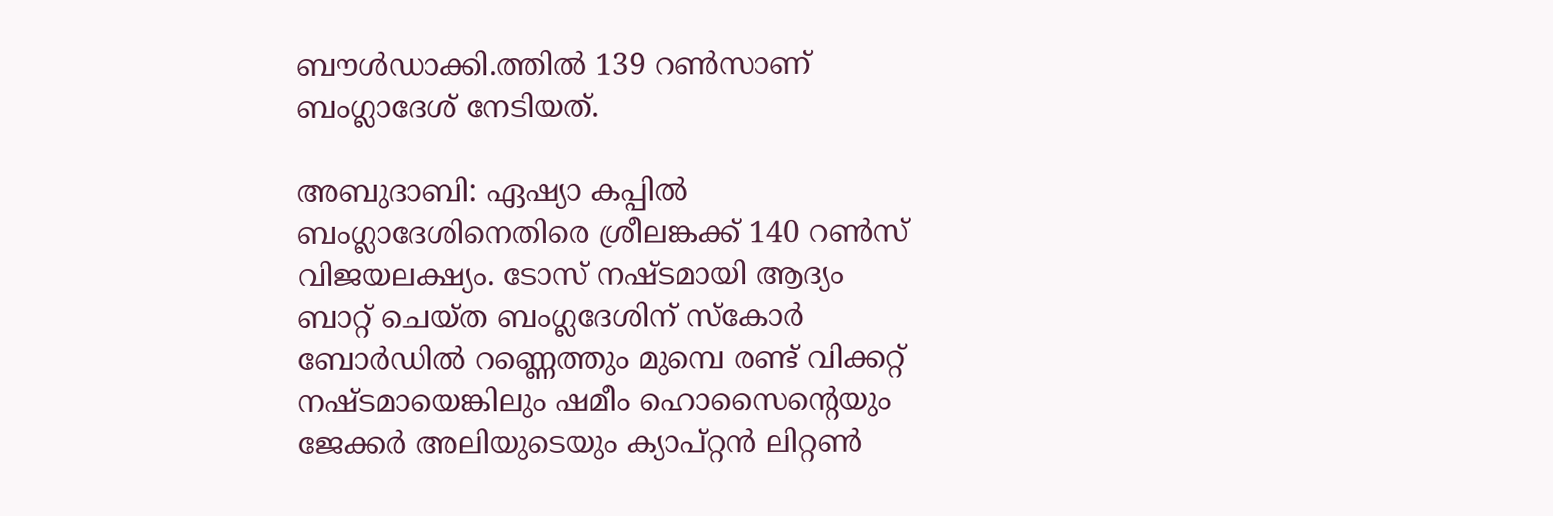ബൗള്‍ഡാക്കി.ത്തില്‍ 139 റണ്‍സാണ് ബംഗ്ലാദേശ് നേടിയത്.

അബുദാബി: ഏഷ്യാ കപ്പില്‍ ബംഗ്ലാദേശിനെതിരെ ശ്രീലങ്കക്ക് 140 റണ്‍സ് വിജയലക്ഷ്യം. ടോസ് നഷ്ടമായി ആദ്യം ബാറ്റ് ചെയ്ത ബംഗ്ലദേശിന് സ്കോര്‍ ബോര്‍ഡില്‍ റണ്ണെത്തും മുമ്പെ രണ്ട് വിക്കറ്റ് നഷ്ടമായെങ്കിലും ഷമീം ഹൊസൈന്‍റെയും ജേക്കര്‍ അലിയുടെയും ക്യാപ്റ്റൻ ലിറ്റണ്‍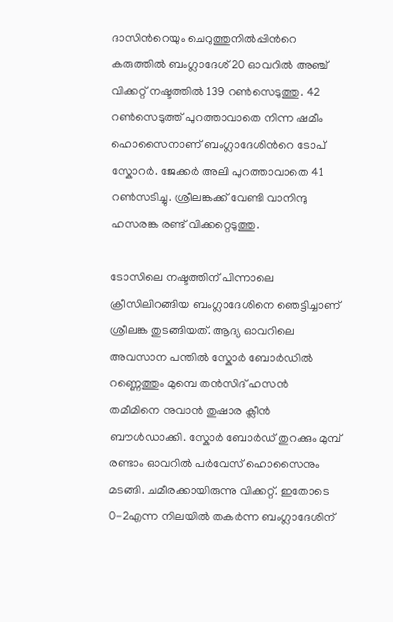ദാസിന്‍റെയും ചെറുത്തുനില്‍പ്പിന്‍റെ കരുത്തില്‍ ബംഗ്ലാദേശ് 20 ഓവറില്‍ അഞ്ച് വിക്കറ്റ് നഷ്ടത്തില്‍ 139 റണ്‍സെടുത്തു. 42 റണ്‍സെടുത്ത് പുറത്താവാതെ നിന്ന ഷമീം ഹൊസൈനാണ് ബംഗ്ലാദേശിന്‍റെ ടോപ് സ്കോറര്‍. ജേക്കര്‍ അലി പുറത്താവാതെ 41 റണ്‍സടിച്ചു. ശ്രീലങ്കക്ക് വേണ്ടി വാനിന്ദു ഹസരങ്ക രണ്ട് വിക്കറ്റെടുത്തു.

ടോസിലെ നഷ്ടത്തിന് പിന്നാലെ ക്രീസിലിറങ്ങിയ ബംഗ്ലാദേശിനെ ഞെട്ടിച്ചാണ് ശ്രീലങ്ക തുടങ്ങിയത്. ആദ്യ ഓവറിലെ അവസാന പന്തില്‍ സ്കോര്‍ ബോര്‍ഡില്‍ റണ്ണെത്തും മുമ്പെ തൻസിദ് ഹസന്‍ തമീമിനെ നുവാന്‍ തുഷാര ക്ലീന്‍ ബൗള്‍ഡാക്കി. സ്കോര്‍ ബോര്‍ഡ് തുറക്കും മുമ്പ് രണ്ടാം ഓവറില്‍ പര്‍വേസ് ഹൊസൈനും മടങ്ങി. ചമീരക്കായിരുന്നു വിക്കറ്റ്. ഇതോടെ 0-2എന്ന നിലയില്‍ തകര്‍ന്ന ബംഗ്ലാദേശിന്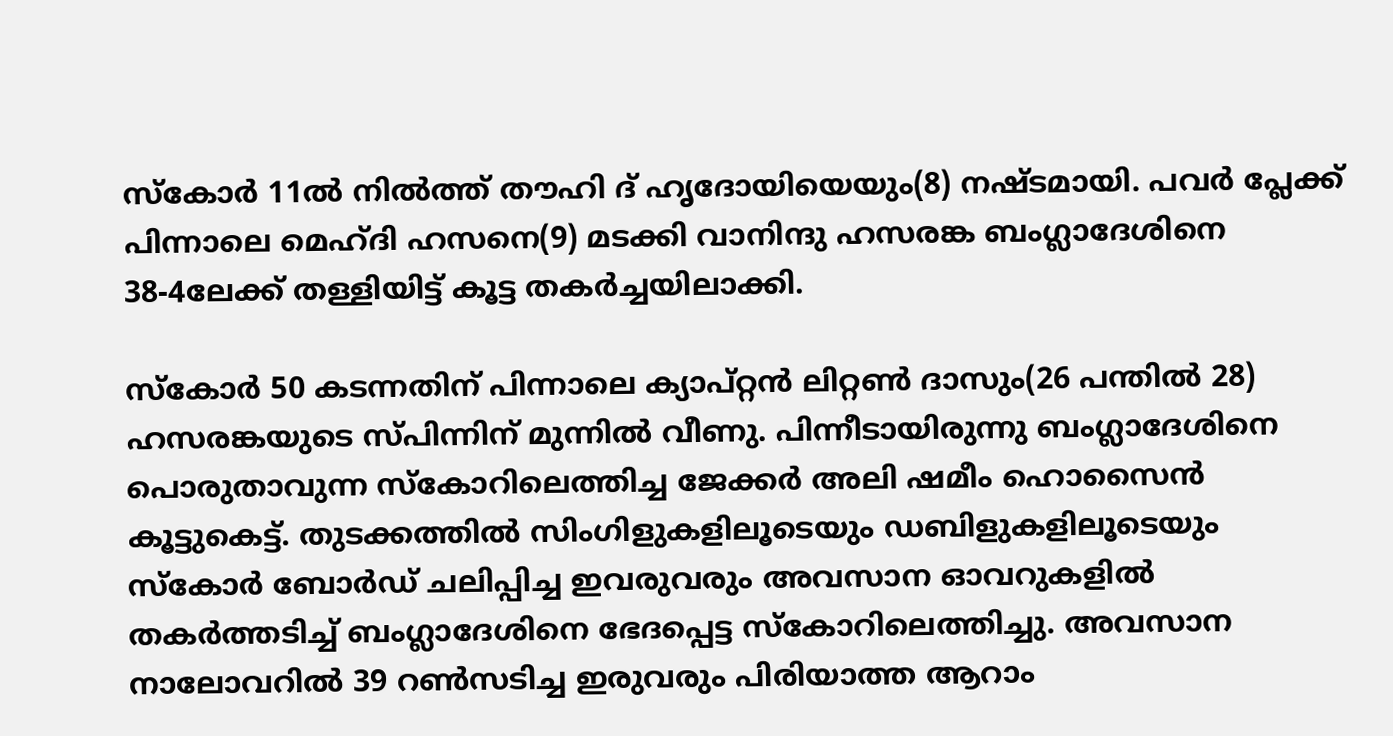സ്കോര്‍ 11ല്‍ നില്‍ത്ത് തൗഹി ദ് ഹൃദോയിയെയും(8) നഷ്ടമായി. പവര്‍ പ്ലേക്ക് പിന്നാലെ മെഹ്ദി ഹസനെ(9) മടക്കി വാനിന്ദു ഹസരങ്ക ബംഗ്ലാദേശിനെ 38-4ലേക്ക് തള്ളിയിട്ട് കൂട്ട തകര്‍ച്ചയിലാക്കി.

സ്കോര്‍ 50 കടന്നതിന് പിന്നാലെ ക്യാപ്റ്റന്‍ ലിറ്റണ്‍ ദാസും(26 പന്തില്‍ 28) ഹസരങ്കയുടെ സ്പിന്നിന് മുന്നില്‍ വീണു. പിന്നീടായിരുന്നു ബംഗ്ലാദേശിനെ പൊരുതാവുന്ന സ്കോറിലെത്തിച്ച ജേക്കര്‍ അലി ഷമീം ഹൊസൈന്‍ കൂട്ടുകെട്ട്. തുടക്കത്തില്‍ സിംഗിളുകളിലൂടെയും ഡബിളുകളിലൂടെയും സ്കോര്‍ ബോര്‍ഡ് ചലിപ്പിച്ച ഇവരുവരും അവസാന ഓവറുകളില്‍ തകര്‍ത്തടിച്ച് ബംഗ്ലാദേശിനെ ഭേദപ്പെട്ട സ്കോറിലെത്തിച്ചു. അവസാന നാലോവറില്‍ 39 റണ്‍സടിച്ച ഇരുവരും പിരിയാത്ത ആറാം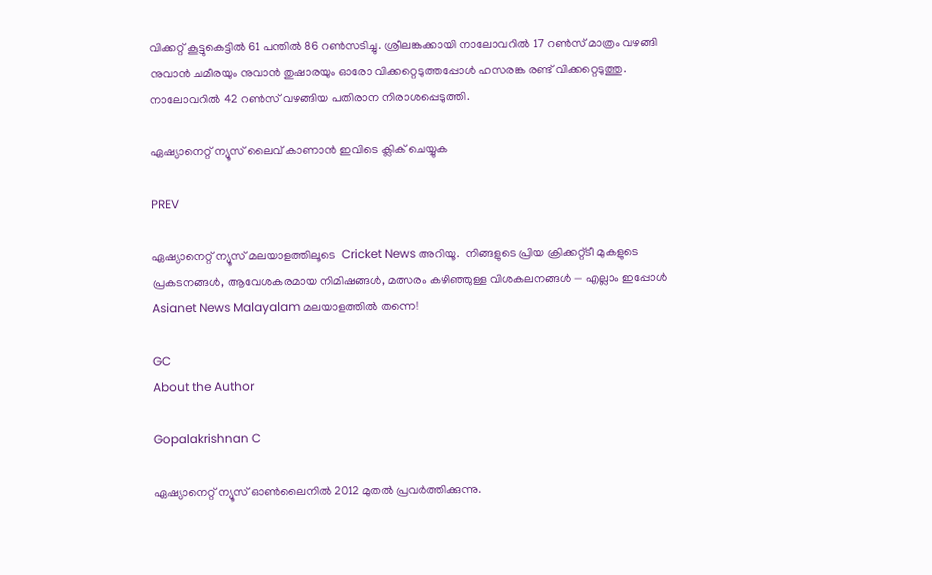വിക്കറ്റ് കൂട്ടുകെട്ടില്‍ 61 പന്തില്‍ 86 റണ്‍സടിച്ചു. ശ്രീലങ്കക്കായി നാലോവറില്‍ 17 റണ്‍സ് മാത്രം വഴങ്ങി നുവാന്‍ ചമീരയും നുവാന്‍ തുഷാരയും ഓരോ വിക്കറ്റെടുത്തപ്പോള്‍ ഹസരങ്ക രണ്ട് വിക്കറ്റെടുത്തു. നാലോവറില്‍ 42 റണ്‍സ് വഴങ്ങിയ പതിരാന നിരാശപ്പെടുത്തി.

ഏഷ്യാനെറ്റ് ന്യൂസ് ലൈവ് കാണാന്‍ ഇവിടെ ക്ലിക് ചെയ്യുക

PREV

ഏഷ്യാനെറ്റ് ന്യൂസ് മലയാളത്തിലൂടെ  Cricket News അറിയൂ.  നിങ്ങളുടെ പ്രിയ ക്രിക്കറ്റ്ടീ മുകളുടെ പ്രകടനങ്ങൾ, ആവേശകരമായ നിമിഷങ്ങൾ, മത്സരം കഴിഞ്ഞുള്ള വിശകലനങ്ങൾ — എല്ലാം ഇപ്പോൾ Asianet News Malayalam മലയാളത്തിൽ തന്നെ!

GC
About the Author

Gopalakrishnan C

ഏഷ്യാനെറ്റ് ന്യൂസ് ഓണ്‍ലൈനില്‍ 2012 മുതല്‍ പ്രവര്‍ത്തിക്കുന്നു.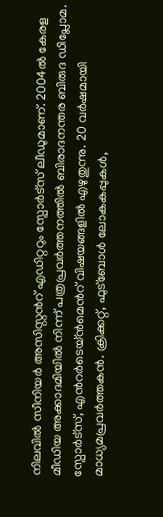നിലവില്‍ സീനിയര്‍ അസിസ്റ്റന്‍റ് എഡിറ്ററും സ്പോർട്സ് ലീഡുമാണ്. 2004ൽ കേരള മീഡിയ അക്കാദമിയില്‍ നിന്ന് പത്രപ്രവര്‍ത്തനത്തില്‍ ബിരാദനന്തര ബിരുദ ഡിപ്ലോമ. സ്പോര്‍ട്സ്, എന്‍റര്‍ടെയ്ൻമെന്‍റ് വിഷയങ്ങളില്‍ എഴുതുന്നു. 20 വര്‍ഷമായി മാധ്യമപ്രവര്‍ത്തകൻ. ക്രിക്കറ്റ്, ഫുട്ബോള്‍ ലോകകപ്പുകൾ,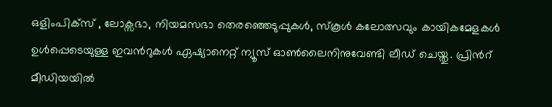ഒളിംപിക്സ് , ലോക്സഭാ, നിയമസഭാ തെരഞ്ഞെടുപ്പുകള്‍, സ്കൂള്‍ കലോത്സവും കായികമേളകള്‍ ഉള്‍പ്പെടെയുള്ള ഇവന്‍റുകള്‍ ഏഷ്യാനെറ്റ് ന്യൂസ് ഓണ്‍ലൈനിനുവേണ്ടി ലീഡ് ചെയ്തു. പ്രിന്‍റ് മീഡിയയില്‍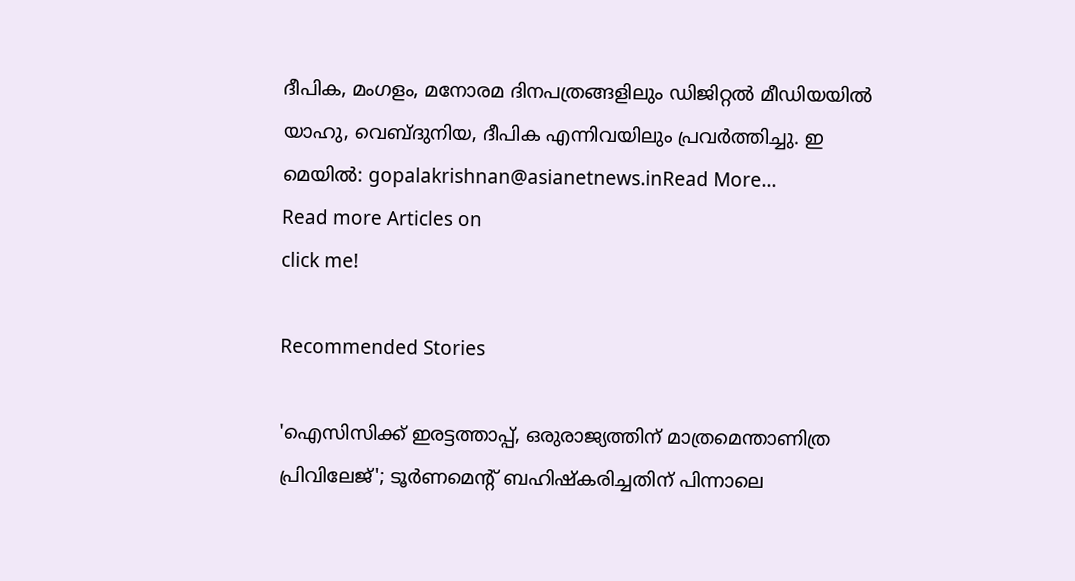ദീപിക, മംഗളം, മനോരമ ദിനപത്രങ്ങളിലും ഡിജിറ്റൽ മീഡിയയില്‍ യാഹു, വെബ്ദുനിയ, ദീപിക എന്നിവയിലും പ്രവര്‍ത്തിച്ചു. ഇ മെയില്‍: gopalakrishnan@asianetnews.inRead More...
Read more Articles on
click me!

Recommended Stories

'ഐസിസിക്ക് ഇരട്ടത്താപ്പ്, ഒരുരാജ്യത്തിന് മാത്രമെന്താണിത്ര പ്രിവിലേജ്'; ടൂര്‍ണമെന്‍റ് ബഹിഷ്കരിച്ചതിന് പിന്നാലെ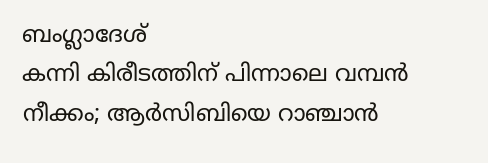ബംഗ്ലാദേശ്
കന്നി കിരീടത്തിന് പിന്നാലെ വമ്പൻ നീക്കം; ആർസിബിയെ റാഞ്ചാൻ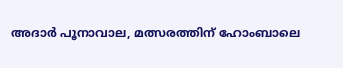അദാർ പൂനാവാല, മത്സരത്തിന് ഹോംബാലെ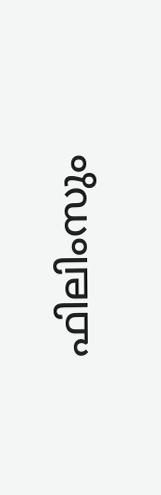ഫിലിംസും